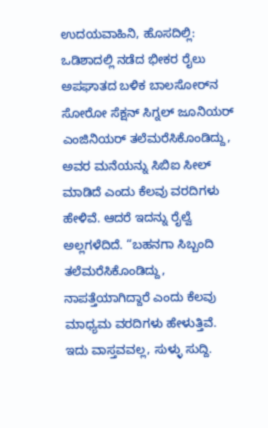ಉದಯವಾಹಿನಿ, ಹೊಸದಿಲ್ಲಿ: ಒಡಿಶಾದಲ್ಲಿ ನಡೆದ ಭೀಕರ ರೈಲು ಅಪಘಾತದ ಬಳಿಕ ಬಾಲಸೋರ್‌ನ ಸೋರೋ ಸೆಕ್ಷನ್ ಸಿಗ್ನಲ್ ಜೂನಿಯರ್ ಎಂಜಿನಿಯರ್ ತಲೆಮರೆಸಿಕೊಂಡಿದ್ದು, ಅವರ ಮನೆಯನ್ನು ಸಿಬಿಐ ಸೀಲ್ ಮಾಡಿದೆ ಎಂದು ಕೆಲವು ವರದಿಗಳು ಹೇಳಿವೆ. ಆದರೆ ಇದನ್ನು ರೈಲ್ವೆ ಅಲ್ಲಗಳೆದಿದೆ. “ಬಹನಗಾ ಸಿಬ್ಬಂದಿ ತಲೆಮರೆಸಿಕೊಂಡಿದ್ದು, ನಾಪತ್ತೆಯಾಗಿದ್ದಾರೆ ಎಂದು ಕೆಲವು ಮಾಧ್ಯಮ ವರದಿಗಳು ಹೇಳುತ್ತಿವೆ. ಇದು ವಾಸ್ತವವಲ್ಲ, ಸುಳ್ಳು ಸುದ್ದಿ.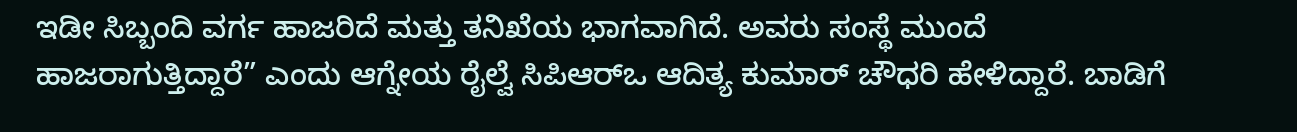ಇಡೀ ಸಿಬ್ಬಂದಿ ವರ್ಗ ಹಾಜರಿದೆ ಮತ್ತು ತನಿಖೆಯ ಭಾಗವಾಗಿದೆ. ಅವರು ಸಂಸ್ಥೆ ಮುಂದೆ ಹಾಜರಾಗುತ್ತಿದ್ದಾರೆ” ಎಂದು ಆಗ್ನೇಯ ರೈಲ್ವೆ ಸಿಪಿಆರ್‌ಒ ಆದಿತ್ಯ ಕುಮಾರ್ ಚೌಧರಿ ಹೇಳಿದ್ದಾರೆ. ಬಾಡಿಗೆ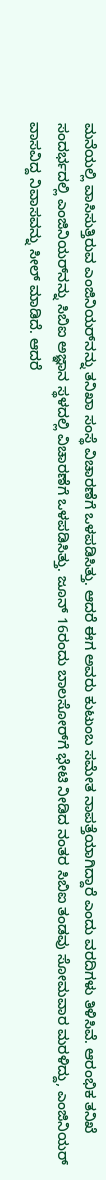ಮನೆಯಲ್ಲಿ ವಾಸಿಸುತ್ತಿರುವ ಎಂಜಿನಿಯರ್‌ನನ್ನು ತನಿಖಾ ಸಂಸ್ಥೆ ವಿಚಾರಣೆಗೆ ಒಳಪಡಿಸಿತ್ತು. ಆದರೆ ಈಗ ಅವರು ಕುಟುಂಬ ಸಮೇತ ನಾಪತ್ತೆಯಾಗಿದ್ದಾರೆ ಎಂದು ವರದಿಗಳು ತಿಳಿಸಿವೆ. ಆರಂಭಿಕ ತನಿಖೆ ಸಂದರ್ಭದಲ್ಲಿ ಎಂಜಿನಿಯರ್‌ನನ್ನು ಸಿಬಿಐ ಅಜ್ಞಾನ ಸ್ಥಳದಲ್ಲಿ ವಿಚಾರಣೆಗೆ ಒಳಪಡಿಸಿತ್ತು. ಜೂನ್ 16ರಂದು ಬಾಲಸೋರ್‌ಗೆ ಭೇಟಿ ನೀಡಿದ ನಂತರ ಸಿಬಿಐ ತಂಡವು ಸೋಮವಾರ ಮರಳಿದ್ದು, ಎಂಜಿನಿಯರ್ ವಾಸವಿದ್ದ ನಿವಾಸವನ್ನು ಸೀಲ್ ಮಾಡಿದೆ. ಆದರೆ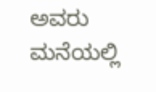ಅವರು ಮನೆಯಲ್ಲಿ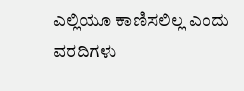ಎಲ್ಲಿಯೂ ಕಾಣಿಸಲಿಲ್ಲ ಎಂದು ವರದಿಗಳು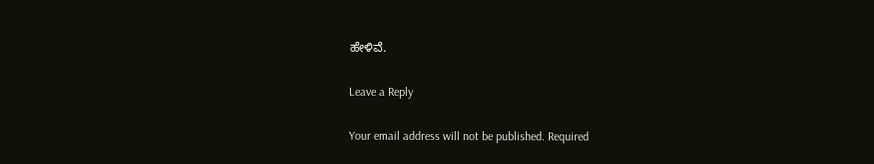ಹೇಳಿವೆ.

Leave a Reply

Your email address will not be published. Required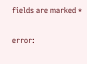fields are marked *

error: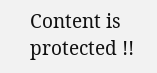Content is protected !!